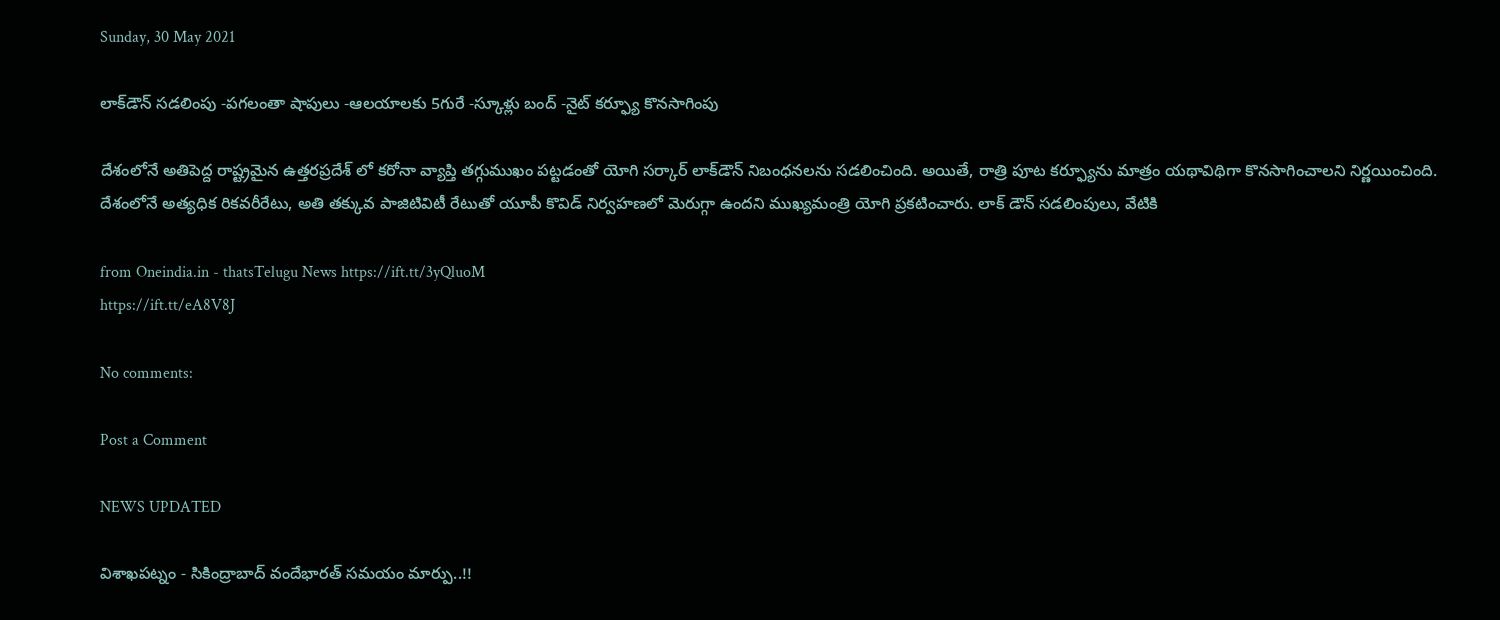Sunday, 30 May 2021

లాక్‌డౌన్ సడలింపు -పగలంతా షాపులు -ఆలయాలకు 5గురే -స్కూళ్లు బంద్ -నైట్ కర్ఫ్యూ కొనసాగింపు

దేశంలోనే అతిపెద్ద రాష్ట్రమైన ఉత్తరప్రదేశ్ లో కరోనా వ్యాప్తి తగ్గుముఖం పట్టడంతో యోగి సర్కార్ లాక్‌డౌన్ నిబంధనలను సడలించింది. అయితే, రాత్రి పూట కర్ఫ్యూను మాత్రం యథావిథిగా కొనసాగించాలని నిర్ణయించింది. దేశంలోనే అత్యధిక రికవరీరేటు, అతి తక్కువ పాజిటివిటీ రేటుతో యూపీ కొవిడ్ నిర్వహణలో మెరుగ్గా ఉందని ముఖ్యమంత్రి యోగి ప్రకటించారు. లాక్ డౌన్ సడలింపులు, వేటికి

from Oneindia.in - thatsTelugu News https://ift.tt/3yQluoM
https://ift.tt/eA8V8J

No comments:

Post a Comment

NEWS UPDATED

విశాఖపట్నం - సికింద్రాబాద్ వందేభారత్ సమయం మార్పు..!!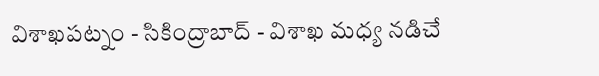విశాఖపట్నం - సికింద్రాబాద్ - విశాఖ మధ్య నడిచే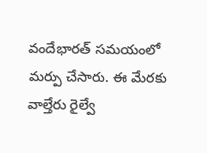వందేభారత్ సమయంలో మర్పు చేసారు. ఈ మేరకు వాల్తేరు రైల్వే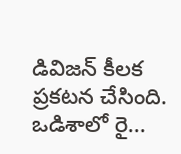డివిజన్ కీలక ప్రకటన చేసింది. ఒడిశాలో రై...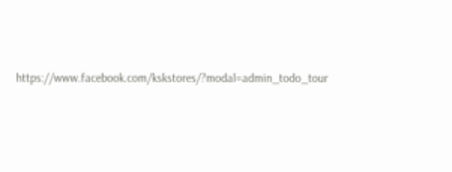https://www.facebook.com/kskstores/?modal=admin_todo_tour